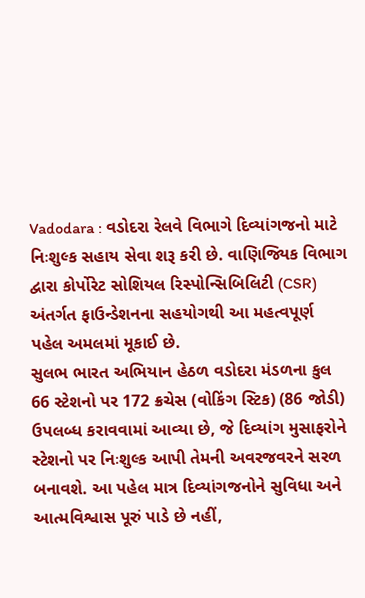Vadodara : વડોદરા રેલવે વિભાગે દિવ્યાંગજનો માટે નિઃશુલ્ક સહાય સેવા શરૂ કરી છે. વાણિજ્યિક વિભાગ દ્વારા કોર્પોરેટ સોશિયલ રિસ્પોન્સિબિલિટી (CSR) અંતર્ગત ફાઉન્ડેશનના સહયોગથી આ મહત્વપૂર્ણ પહેલ અમલમાં મૂકાઈ છે.
સુલભ ભારત અભિયાન હેઠળ વડોદરા મંડળના કુલ 66 સ્ટેશનો પર 172 ક્રચેસ (વોકિંગ સ્ટિક) (86 જોડી) ઉપલબ્ધ કરાવવામાં આવ્યા છે, જે દિવ્યાંગ મુસાફરોને સ્ટેશનો પર નિઃશુલ્ક આપી તેમની અવરજવરને સરળ બનાવશે. આ પહેલ માત્ર દિવ્યાંગજનોને સુવિધા અને આત્મવિશ્વાસ પૂરું પાડે છે નહીં,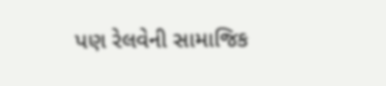પણ રેલવેની સામાજિક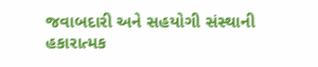જવાબદારી અને સહયોગી સંસ્થાની હકારાત્મક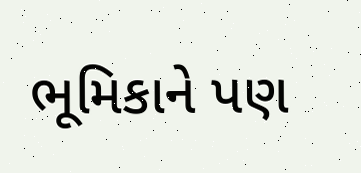ભૂમિકાને પણ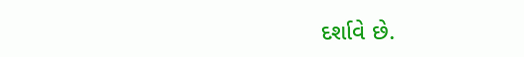દર્શાવે છે.